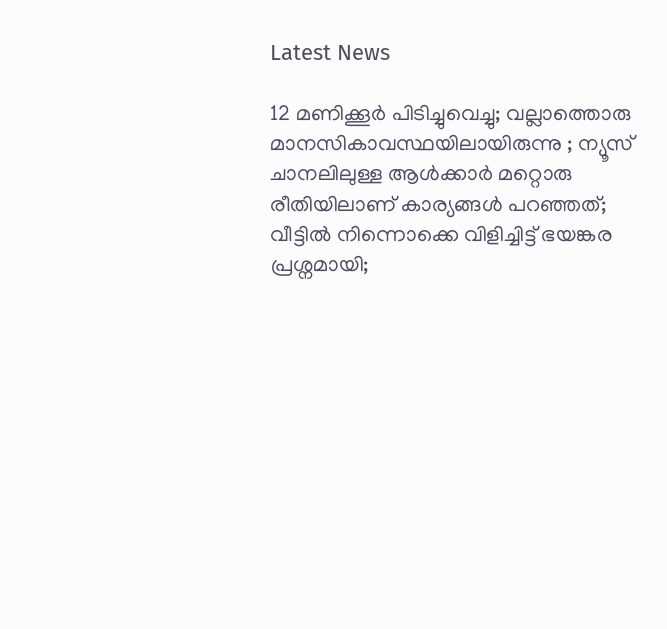Latest News

12 മണിക്കൂര്‍ പിടിച്ചുവെച്ചു; വല്ലാത്തൊരു മാനസികാവസ്ഥയിലായിരുന്നു ; ന്യൂസ് ചാനലിലുള്ള ആള്‍ക്കാര്‍ മറ്റൊരു രീതിയിലാണ് കാര്യങ്ങള്‍ പറഞ്ഞത്; വീട്ടില്‍ നിന്നൊക്കെ വിളിച്ചിട്ട് ഭയങ്കര പ്രശ്നമായി;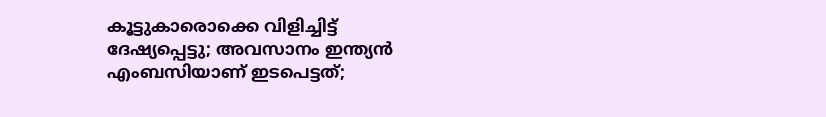കൂട്ടുകാരൊക്കെ വിളിച്ചിട്ട് ദേഷ്യപ്പെട്ടു; അവസാനം ഇന്ത്യന്‍ എംബസിയാണ് ഇടപെട്ടത്;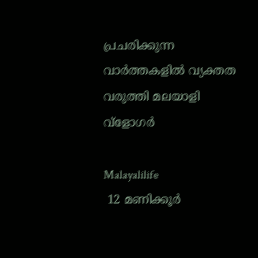പ്രചരിക്കുന്ന വാര്‍ത്തകളില്‍ വ്യക്തത വരുത്തി മലയാളി വ്‌ളോഗര്‍

Malayalilife
 12 മണിക്കൂര്‍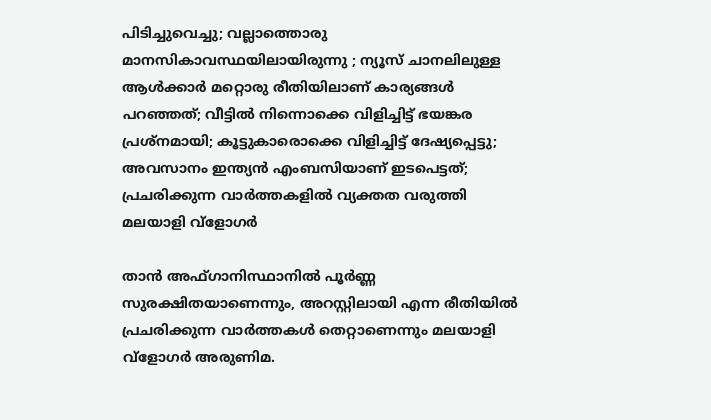പിടിച്ചുവെച്ചു; വല്ലാത്തൊരു മാനസികാവസ്ഥയിലായിരുന്നു ; ന്യൂസ് ചാനലിലുള്ള ആള്‍ക്കാര്‍ മറ്റൊരു രീതിയിലാണ് കാര്യങ്ങള്‍ പറഞ്ഞത്; വീട്ടില്‍ നിന്നൊക്കെ വിളിച്ചിട്ട് ഭയങ്കര പ്രശ്നമായി; കൂട്ടുകാരൊക്കെ വിളിച്ചിട്ട് ദേഷ്യപ്പെട്ടു; അവസാനം ഇന്ത്യന്‍ എംബസിയാണ് ഇടപെട്ടത്; പ്രചരിക്കുന്ന വാര്‍ത്തകളില്‍ വ്യക്തത വരുത്തി മലയാളി വ്‌ളോഗര്‍

താന്‍ അഫ്ഗാനിസ്ഥാനില്‍ പൂര്‍ണ്ണ സുരക്ഷിതയാണെന്നും, അറസ്റ്റിലായി എന്ന രീതിയില്‍ പ്രചരിക്കുന്ന വാര്‍ത്തകള്‍ തെറ്റാണെന്നും മലയാളി വ്ളോഗര്‍ അരുണിമ.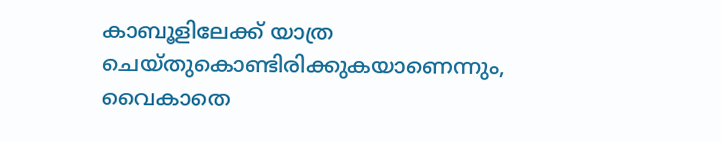കാബൂളിലേക്ക് യാത്ര ചെയ്തുകൊണ്ടിരിക്കുകയാണെന്നും, വൈകാതെ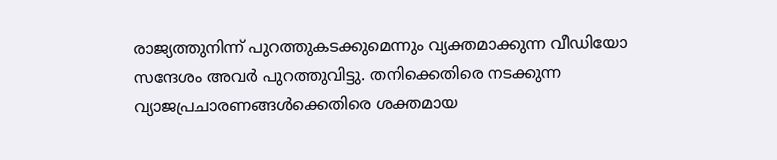രാജ്യത്തുനിന്ന് പുറത്തുകടക്കുമെന്നും വ്യക്തമാക്കുന്ന വീഡിയോ സന്ദേശം അവര്‍ പുറത്തുവിട്ടു. തനിക്കെതിരെ നടക്കുന്ന വ്യാജപ്രചാരണങ്ങള്‍ക്കെതിരെ ശക്തമായ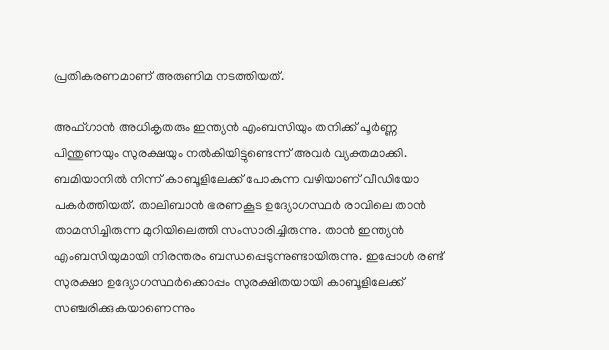പ്രതികരണമാണ് അരുണിമ നടത്തിയത്.

അഫ്ഗാന്‍ അധികൃതരും ഇന്ത്യന്‍ എംബസിയും തനിക്ക് പൂര്‍ണ്ണ പിന്തുണയും സുരക്ഷയും നല്‍കിയിട്ടുണ്ടെന്ന് അവര്‍ വ്യക്തമാക്കി. ബമിയാനില്‍ നിന്ന് കാബൂളിലേക്ക് പോകുന്ന വഴിയാണ് വീഡിയോ പകര്‍ത്തിയത്. താലിബാന്‍ ഭരണകൂട ഉദ്യോഗസ്ഥര്‍ രാവിലെ താന്‍ താമസിച്ചിരുന്ന മുറിയിലെത്തി സംസാരിച്ചിരുന്നു. താന്‍ ഇന്ത്യന്‍ എംബസിയുമായി നിരന്തരം ബന്ധപ്പെടുന്നുണ്ടായിരുന്നു. ഇപ്പോള്‍ രണ്ട് സുരക്ഷാ ഉദ്യോഗസ്ഥര്‍ക്കൊപ്പം സുരക്ഷിതയായി കാബൂളിലേക്ക് സഞ്ചരിക്കുകയാണെന്നും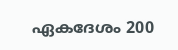ഏകദേശം 200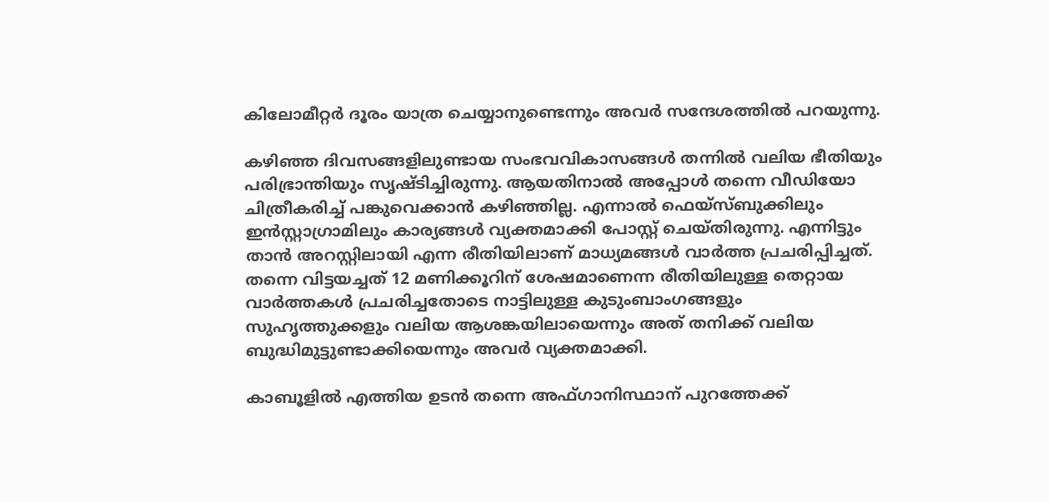കിലോമീറ്റര്‍ ദൂരം യാത്ര ചെയ്യാനുണ്ടെന്നും അവര്‍ സന്ദേശത്തില്‍ പറയുന്നു.

കഴിഞ്ഞ ദിവസങ്ങളിലുണ്ടായ സംഭവവികാസങ്ങള്‍ തന്നില്‍ വലിയ ഭീതിയും പരിഭ്രാന്തിയും സൃഷ്ടിച്ചിരുന്നു. ആയതിനാല്‍ അപ്പോള്‍ തന്നെ വീഡിയോ ചിത്രീകരിച്ച് പങ്കുവെക്കാന്‍ കഴിഞ്ഞില്ല. എന്നാല്‍ ഫെയ്സ്ബുക്കിലും ഇന്‍സ്റ്റാഗ്രാമിലും കാര്യങ്ങള്‍ വ്യക്തമാക്കി പോസ്റ്റ് ചെയ്തിരുന്നു. എന്നിട്ടും താന്‍ അറസ്റ്റിലായി എന്ന രീതിയിലാണ് മാധ്യമങ്ങള്‍ വാര്‍ത്ത പ്രചരിപ്പിച്ചത്. തന്നെ വിട്ടയച്ചത് 12 മണിക്കൂറിന് ശേഷമാണെന്ന രീതിയിലുള്ള തെറ്റായ വാര്‍ത്തകള്‍ പ്രചരിച്ചതോടെ നാട്ടിലുള്ള കുടുംബാംഗങ്ങളും സുഹൃത്തുക്കളും വലിയ ആശങ്കയിലായെന്നും അത് തനിക്ക് വലിയ ബുദ്ധിമുട്ടുണ്ടാക്കിയെന്നും അവര്‍ വ്യക്തമാക്കി.

കാബൂളില്‍ എത്തിയ ഉടന്‍ തന്നെ അഫ്ഗാനിസ്ഥാന് പുറത്തേക്ക്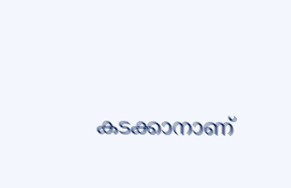കടക്കാനാണ്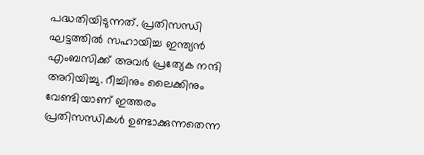പദ്ധതിയിടുന്നത്. പ്രതിസന്ധി ഘട്ടത്തില്‍ സഹായിച്ച ഇന്ത്യന്‍ എംബസിക്ക് അവര്‍ പ്രത്യേക നന്ദി അറിയിച്ചു. റീച്ചിനും ലൈക്കിനും വേണ്ടിയാണ് ഇത്തരം പ്രതിസന്ധികള്‍ ഉണ്ടാക്കുന്നതെന്ന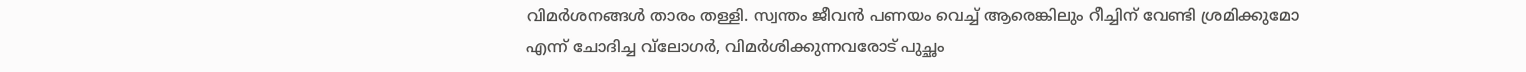വിമര്‍ശനങ്ങള്‍ താരം തള്ളി. സ്വന്തം ജീവന്‍ പണയം വെച്ച് ആരെങ്കിലും റീച്ചിന് വേണ്ടി ശ്രമിക്കുമോ എന്ന് ചോദിച്ച വ്‌ലോഗര്‍, വിമര്‍ശിക്കുന്നവരോട് പുച്ഛം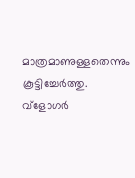മാത്രമാണുള്ളതെന്നും കൂട്ടിച്ചേര്‍ത്തു. വ്ളോഗര്‍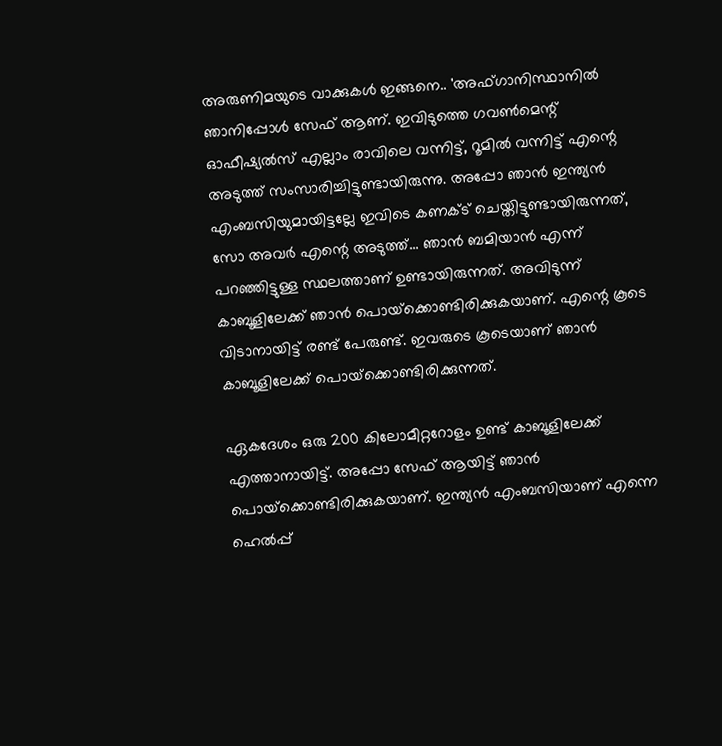അരുണിമയുടെ വാക്കുകള്‍ ഇങ്ങനെ.. 'അഫ്ഗാനിസ്ഥാനില്‍ ഞാനിപ്പോള്‍ സേഫ് ആണ്. ഇവിടുത്തെ ഗവണ്‍മെന്റ് ഓഫീഷ്യല്‍സ് എല്ലാം രാവിലെ വന്നിട്ട്, റൂമില്‍ വന്നിട്ട് എന്റെ അടുത്ത് സംസാരിച്ചിട്ടുണ്ടായിരുന്നു. അപ്പോ ഞാന്‍ ഇന്ത്യന്‍ എംബസിയുമായിട്ടല്ലേ ഇവിടെ കണക്ട് ചെയ്തിട്ടുണ്ടായിരുന്നത്, സോ അവര്‍ എന്റെ അടുത്ത്... ഞാന്‍ ബമിയാന്‍ എന്ന് പറഞ്ഞിട്ടുള്ള സ്ഥലത്താണ് ഉണ്ടായിരുന്നത്. അവിടുന്ന് കാബൂളിലേക്ക് ഞാന്‍ പൊയ്‌ക്കൊണ്ടിരിക്കുകയാണ്. എന്റെ കൂടെ വിടാനായിട്ട് രണ്ട് പേരുണ്ട്. ഇവരുടെ കൂടെയാണ് ഞാന്‍ കാബൂളിലേക്ക് പൊയ്‌ക്കൊണ്ടിരിക്കുന്നത്.

ഏകദേശം ഒരു 200 കിലോമീറ്ററോളം ഉണ്ട് കാബൂളിലേക്ക് എത്താനായിട്ട്. അപ്പോ സേഫ് ആയിട്ട് ഞാന്‍ പൊയ്‌ക്കൊണ്ടിരിക്കുകയാണ്. ഇന്ത്യന്‍ എംബസിയാണ് എന്നെ ഹെല്‍പ്പ്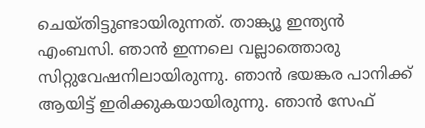ചെയ്തിട്ടുണ്ടായിരുന്നത്. താങ്ക്യൂ ഇന്ത്യന്‍ എംബസി. ഞാന്‍ ഇന്നലെ വല്ലാത്തൊരു സിറ്റുവേഷനിലായിരുന്നു. ഞാന്‍ ഭയങ്കര പാനിക്ക് ആയിട്ട് ഇരിക്കുകയായിരുന്നു. ഞാന്‍ സേഫ്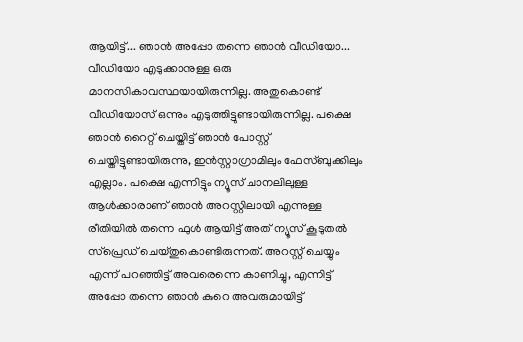ആയിട്ട്... ഞാന്‍ അപ്പോ തന്നെ ഞാന്‍ വീഡിയോ... വീഡിയോ എടുക്കാനുള്ള ഒരു മാനസികാവസ്ഥയായിരുന്നില്ല. അതുകൊണ്ട് വീഡിയോസ് ഒന്നും എടുത്തിട്ടുണ്ടായിരുന്നില്ല. പക്ഷെ ഞാന്‍ റൈറ്റ് ചെയ്തിട്ട് ഞാന്‍ പോസ്റ്റ് ചെയ്തിട്ടുണ്ടായിരുന്നു, ഇന്‍സ്റ്റാഗ്രാമിലും ഫേസ്ബുക്കിലും എല്ലാം. പക്ഷെ എന്നിട്ടും ന്യൂസ് ചാനലിലുള്ള ആള്‍ക്കാരാണ് ഞാന്‍ അറസ്റ്റിലായി എന്നുള്ള രീതിയില്‍ തന്നെ ഫുള്‍ ആയിട്ട് അത് ന്യൂസ് കൂടുതല്‍ സ്‌പ്രെഡ് ചെയ്തുകൊണ്ടിരുന്നത്. അറസ്റ്റ് ചെയ്യും എന്ന് പറഞ്ഞിട്ട് അവരെന്നെ കാണിച്ചു, എന്നിട്ട് അപ്പോ തന്നെ ഞാന്‍ കുറെ അവരുമായിട്ട്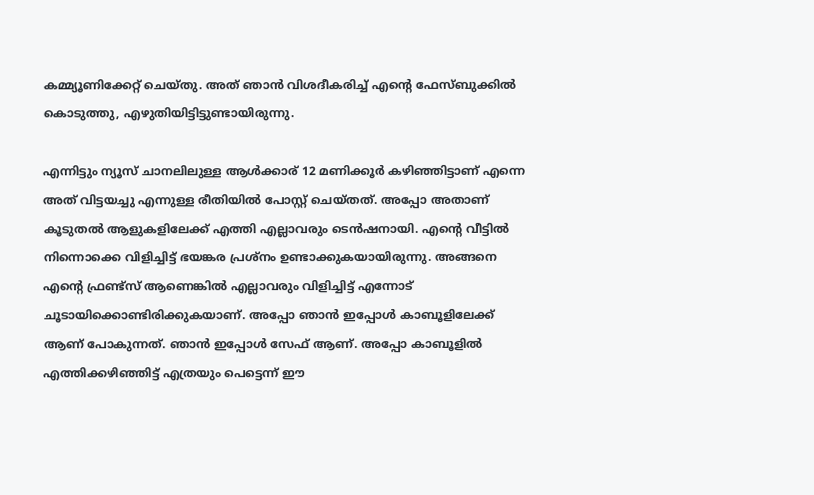കമ്മ്യൂണിക്കേറ്റ് ചെയ്തു. അത് ഞാന്‍ വിശദീകരിച്ച് എന്റെ ഫേസ്ബുക്കില്‍ കൊടുത്തു, എഴുതിയിട്ടിട്ടുണ്ടായിരുന്നു.

എന്നിട്ടും ന്യൂസ് ചാനലിലുള്ള ആള്‍ക്കാര് 12 മണിക്കൂര്‍ കഴിഞ്ഞിട്ടാണ് എന്നെ അത് വിട്ടയച്ചു എന്നുള്ള രീതിയില്‍ പോസ്റ്റ് ചെയ്തത്. അപ്പോ അതാണ് കൂടുതല്‍ ആളുകളിലേക്ക് എത്തി എല്ലാവരും ടെന്‍ഷനായി. എന്റെ വീട്ടില്‍ നിന്നൊക്കെ വിളിച്ചിട്ട് ഭയങ്കര പ്രശ്‌നം ഉണ്ടാക്കുകയായിരുന്നു. അങ്ങനെ എന്റെ ഫ്രണ്ട്‌സ് ആണെങ്കില്‍ എല്ലാവരും വിളിച്ചിട്ട് എന്നോട് ചൂടായിക്കൊണ്ടിരിക്കുകയാണ്. അപ്പോ ഞാന്‍ ഇപ്പോള്‍ കാബൂളിലേക്ക് ആണ് പോകുന്നത്. ഞാന്‍ ഇപ്പോള്‍ സേഫ് ആണ്. അപ്പോ കാബൂളില്‍ എത്തിക്കഴിഞ്ഞിട്ട് എത്രയും പെട്ടെന്ന് ഈ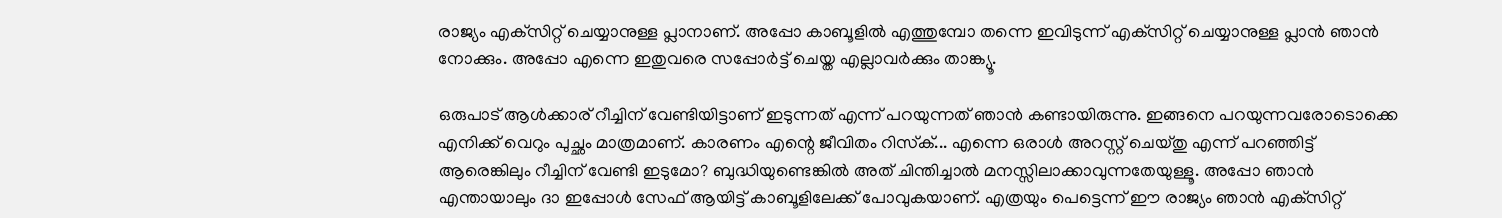രാജ്യം എക്‌സിറ്റ് ചെയ്യാനുള്ള പ്ലാനാണ്. അപ്പോ കാബൂളില്‍ എത്തുമ്പോ തന്നെ ഇവിടുന്ന് എക്‌സിറ്റ് ചെയ്യാനുള്ള പ്ലാന്‍ ഞാന്‍ നോക്കും. അപ്പോ എന്നെ ഇതുവരെ സപ്പോര്‍ട്ട് ചെയ്ത എല്ലാവര്‍ക്കും താങ്ക്യൂ.

ഒരുപാട് ആള്‍ക്കാര് റീച്ചിന് വേണ്ടിയിട്ടാണ് ഇടുന്നത് എന്ന് പറയുന്നത് ഞാന്‍ കണ്ടായിരുന്നു. ഇങ്ങനെ പറയുന്നവരോടൊക്കെ എനിക്ക് വെറും പുച്ഛം മാത്രമാണ്. കാരണം എന്റെ ജീവിതം റിസ്‌ക്... എന്നെ ഒരാള്‍ അറസ്റ്റ് ചെയ്തു എന്ന് പറഞ്ഞിട്ട് ആരെങ്കിലും റീച്ചിന് വേണ്ടി ഇടുമോ? ബുദ്ധിയുണ്ടെങ്കില്‍ അത് ചിന്തിച്ചാല്‍ മനസ്സിലാക്കാവുന്നതേയുള്ളൂ. അപ്പോ ഞാന്‍ എന്തായാലും ദാ ഇപ്പോള്‍ സേഫ് ആയിട്ട് കാബൂളിലേക്ക് പോവുകയാണ്. എത്രയും പെട്ടെന്ന് ഈ രാജ്യം ഞാന്‍ എക്‌സിറ്റ്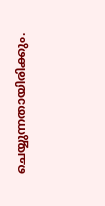ചെയ്യുന്നതായിരിക്കും.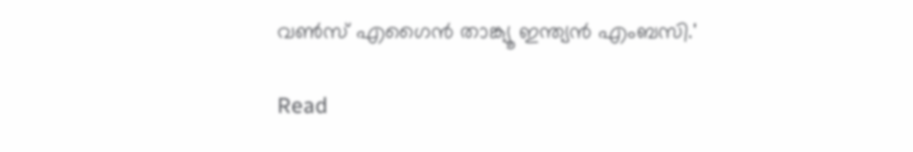വണ്‍സ് എഗൈന്‍ താങ്ക്യൂ ഇന്ത്യന്‍ എംബസി.'

Read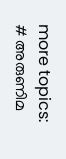more topics: # അരുണിമ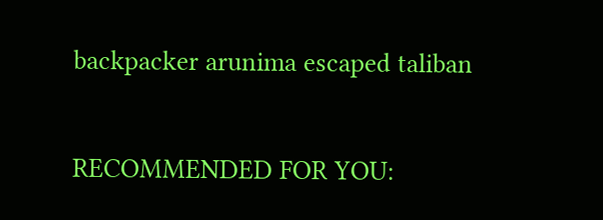backpacker arunima escaped taliban

RECOMMENDED FOR YOU: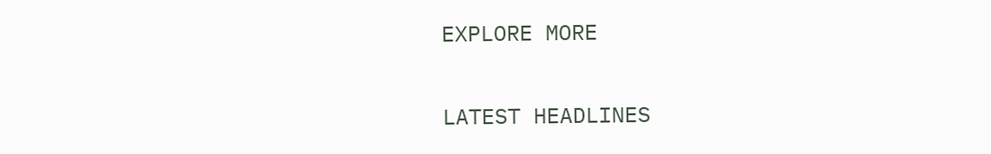EXPLORE MORE

LATEST HEADLINES